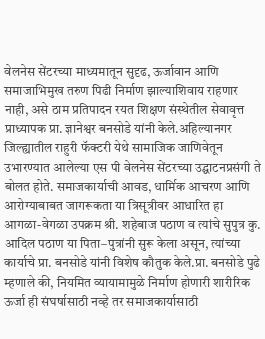वेलनेस सेंटरच्या माध्यमातून सुदृढ, ऊर्जावान आणि समाजाभिमुख तरुण पिढी निर्माण झाल्याशिवाय राहणार नाही, असे ठाम प्रतिपादन रयत शिक्षण संस्थेतील सेवावृत्त प्राध्यापक प्रा. ज्ञानेश्वर बनसोडे यांनी केले.अहिल्यानगर जिल्ह्यातील राहुरी फॅक्टरी येथे सामाजिक जाणिवेतून उभारण्यात आलेल्या एस पी वेलनेस सेंटरच्या उद्घाटनप्रसंगी ते बोलत होते. समाजकार्याची आवड, धार्मिक आचरण आणि आरोग्याबाबत जागरूकता या त्रिसूत्रीवर आधारित हा आगळा-वेगळा उपक्रम श्री. शहेबाज पठाण व त्यांचे सुपुत्र कु. आदिल पठाण या पिता–पुत्रांनी सुरू केला असून, त्यांच्या कार्याचे प्रा. बनसोडे यांनी विशेष कौतुक केले.प्रा. बनसोडे पुढे म्हणाले की, नियमित व्यायामामुळे निर्माण होणारी शारीरिक ऊर्जा ही संघर्षासाठी नव्हे तर समाजकार्यासाठी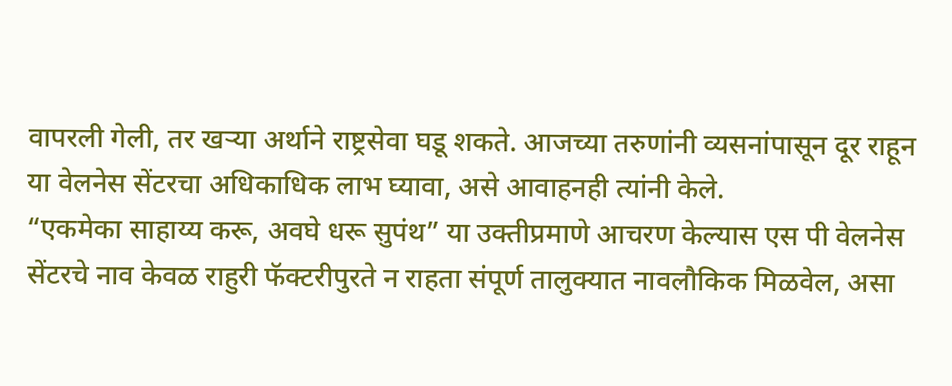वापरली गेली, तर खऱ्या अर्थाने राष्ट्रसेवा घडू शकते. आजच्या तरुणांनी व्यसनांपासून दूर राहून या वेलनेस सेंटरचा अधिकाधिक लाभ घ्यावा, असे आवाहनही त्यांनी केले.
“एकमेका साहाय्य करू, अवघे धरू सुपंथ” या उक्तीप्रमाणे आचरण केल्यास एस पी वेलनेस सेंटरचे नाव केवळ राहुरी फॅक्टरीपुरते न राहता संपूर्ण तालुक्यात नावलौकिक मिळवेल, असा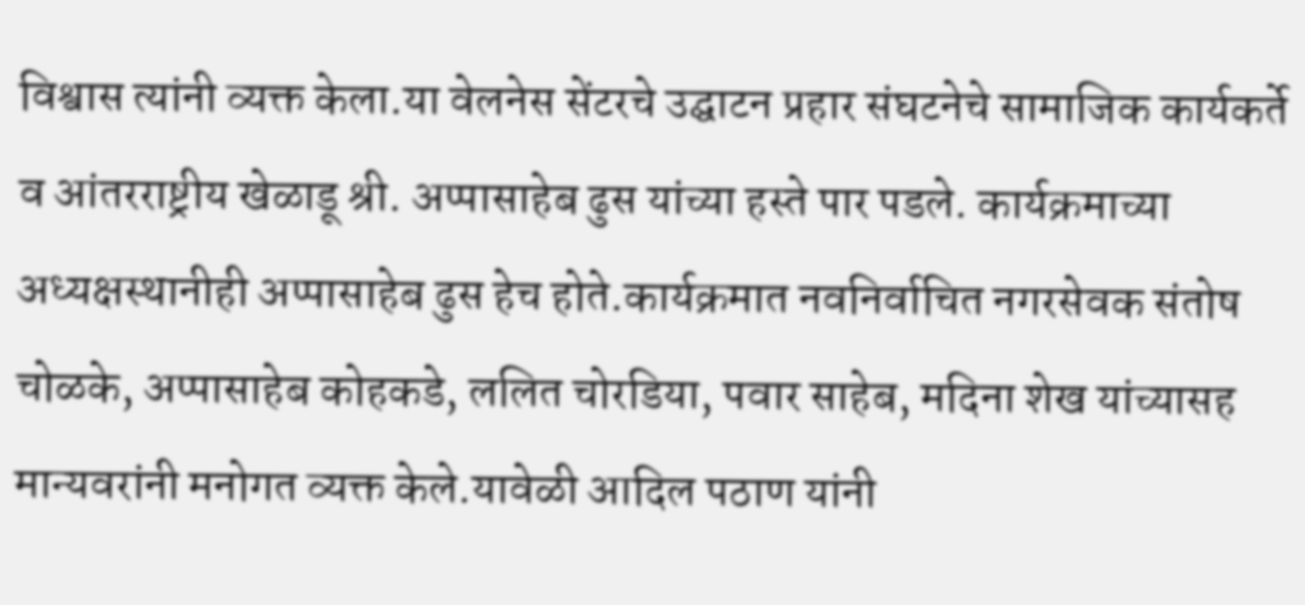विश्वास त्यांनी व्यक्त केला.या वेलनेस सेंटरचे उद्घाटन प्रहार संघटनेचे सामाजिक कार्यकर्ते व आंतरराष्ट्रीय खेळाडू श्री. अप्पासाहेब ढुस यांच्या हस्ते पार पडले. कार्यक्रमाच्या अध्यक्षस्थानीही अप्पासाहेब ढुस हेच होते.कार्यक्रमात नवनिर्वाचित नगरसेवक संतोष चोळके, अप्पासाहेब कोहकडे, ललित चोरडिया, पवार साहेब, मदिना शेख यांच्यासह मान्यवरांनी मनोगत व्यक्त केले.यावेळी आदिल पठाण यांनी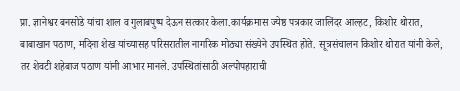प्रा. ज्ञानेश्वर बनसोडे यांचा शाल व गुलाबपुष्प देऊन सत्कार केला.कार्यक्रमास ज्येष्ठ पत्रकार जालिंदर आल्हट, किशोर थोरात, बाबाखान पठाण, मदिना शेख यांच्यासह परिसरातील नागरिक मोठ्या संख्येने उपस्थित होते. सूत्रसंचालन किशोर थोरात यांनी केले, तर शेवटी शहेबाज पठाण यांनी आभार मानले. उपस्थितांसाठी अल्पोपहाराची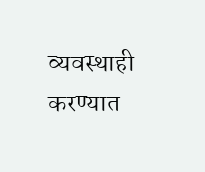व्यवस्थाही करण्यात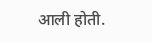आली होती.